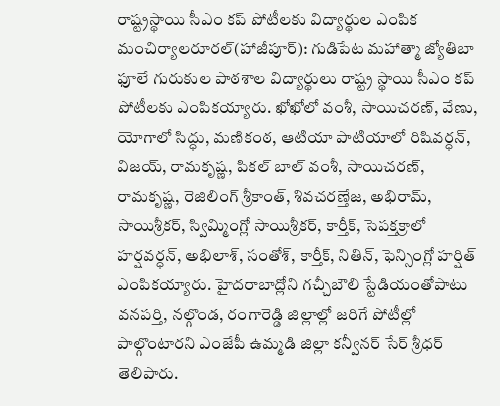రాష్ట్రస్థాయి సీఎం కప్ పోటీలకు విద్యార్థుల ఎంపిక
మంచిర్యాలరూరల్(హాజీపూర్): గుడిపేట మహాత్మా జ్యోతిబా ఫూలే గురుకుల పాఠశాల విద్యార్థులు రాష్ట్ర స్థాయి సీఎం కప్ పోటీలకు ఎంపికయ్యారు. ఖోఖోలో వంశీ, సాయిచరణ్, వేణు, యోగాలో సిద్ధు, మణికంఠ, ఆటియా పాటియాలో రిషివర్ధన్, విజయ్, రామకృష్ణ, పికల్ బాల్ వంశీ, సాయిచరణ్, రామకృష్ణ, రెజిలింగ్ శ్రీకాంత్, శివచరణ్తేజ, అభిరామ్, సాయిశ్రీకర్, స్విమ్మింగ్లో సాయిశ్రీకర్, కార్తీక్, సెపక్తక్రాలో హర్షవర్ధన్, అభిలాశ్, సంతోశ్, కార్తీక్, నితిన్, ఫెన్సింగ్లో హర్షిత్ ఎంపికయ్యారు. హైదరాబాద్లోని గచ్చీబౌలి స్టేడియంతోపాటు వనపర్తి, నల్గొండ, రంగారెడ్డి జిల్లాల్లో జరిగే పోటీల్లో పాల్గొంటారని ఎంజేపీ ఉమ్మడి జిల్లా కన్వీనర్ సేర్ శ్రీధర్ తెలిపారు.